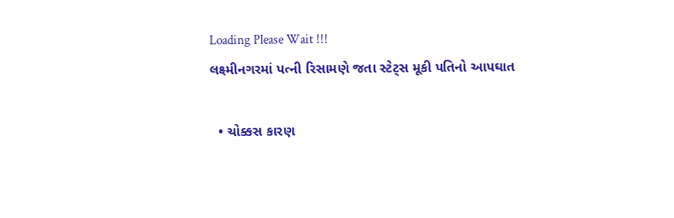Loading Please Wait !!!
લક્ષ્મીનગરમાં પત્ની રિસામણે જતા સ્ટેટ્સ મૂકી પતિનો આપઘાત

  • ચોક્કસ કારણ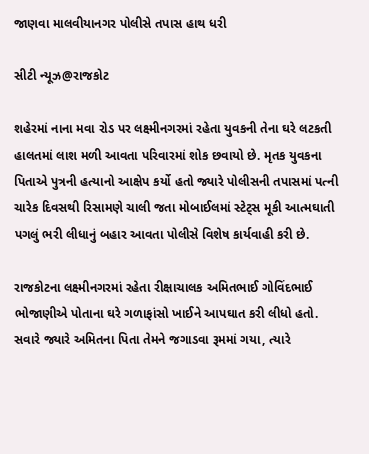જાણવા માલવીયાનગર પોલીસે તપાસ હાથ ધરી

સીટી ન્યૂઝ@રાજકોટ

શહેરમાં નાના મવા રોડ પર લક્ષ્મીનગરમાં રહેતા યુવકની તેના ઘરે લટકતી હાલતમાં લાશ મળી આવતા પરિવારમાં શોક છવાયો છે. મૃતક યુવકના પિતાએ પુત્રની હત્યાનો આક્ષેપ કર્યો હતો જ્યારે પોલીસની તપાસમાં પત્ની ચારેક દિવસથી રિસામણે ચાલી જતા મોબાઈલમાં સ્ટેટ્સ મૂકી આત્મઘાતી પગલું ભરી લીધાનું બહાર આવતા પોલીસે વિશેષ કાર્યવાહી કરી છે.

રાજકોટના લક્ષ્મીનગરમાં રહેતા રીક્ષાચાલક અમિતભાઈ ગોવિંદભાઈ ભોજાણીએ પોતાના ઘરે ગળાફાંસો ખાઈને આપઘાત કરી લીધો હતો. સવારે જ્યારે અમિતના પિતા તેમને જગાડવા રૂમમાં ગયા, ત્યારે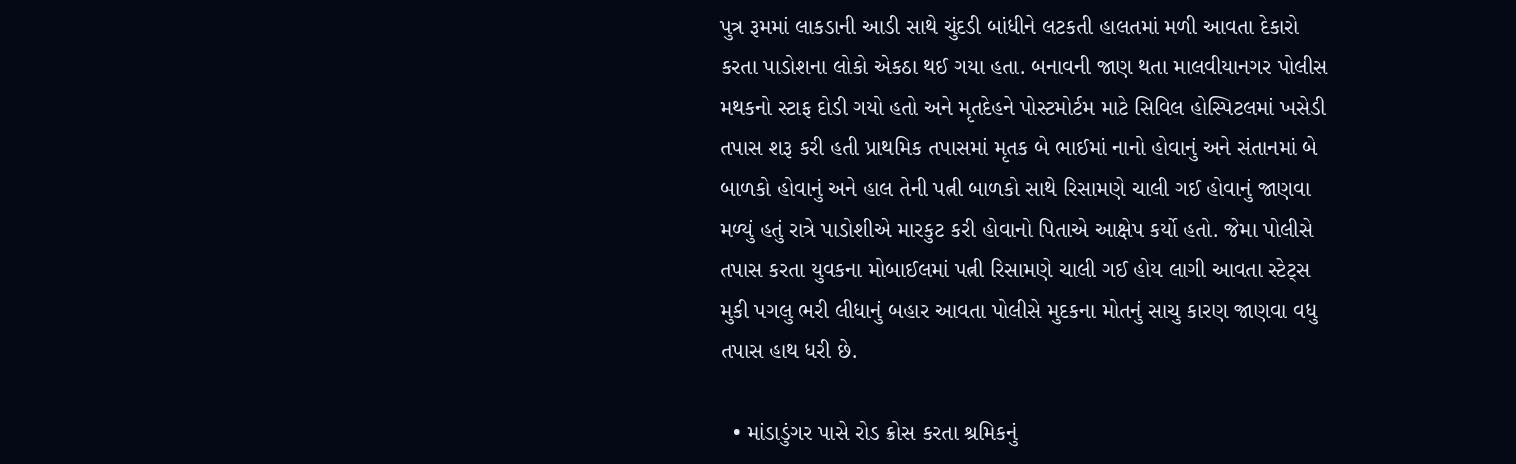પુત્ર રૂમમાં લાકડાની આડી સાથે ચુંદડી બાંધીને લટકતી હાલતમાં મળી આવતા દેકારો કરતા પાડોશના લોકો એકઠા થઈ ગયા હતા. બનાવની જાણ થતા માલવીયાનગર પોલીસ મથકનો સ્ટાફ દોડી ગયો હતો અને મૃતદેહને પોસ્ટમોર્ટમ માટે સિવિલ હોસ્પિટલમાં ખસેડી તપાસ શરૂ કરી હતી પ્રાથમિક તપાસમાં મૃતક બે ભાઈમાં નાનો હોવાનું અને સંતાનમાં બે બાળકો હોવાનું અને હાલ તેની પત્ની બાળકો સાથે રિસામણે ચાલી ગઈ હોવાનું જાણવા મળ્યું હતું રાત્રે પાડોશીએ મારકુટ કરી હોવાનો પિતાએ આક્ષેપ કર્યો હતો. જેમા પોલીસે તપાસ કરતા યુવકના મોબાઈલમાં પત્ની રિસામણે ચાલી ગઈ હોય લાગી આવતા સ્ટેટ્સ મુકી પગલુ ભરી લીધાનું બહાર આવતા પોલીસે મુદકના મોતનું સાચુ કારણ જાણવા વધુ તપાસ હાથ ધરી છે.

  • માંડાડુંગર પાસે રોડ ક્રોસ કરતા શ્રમિકનું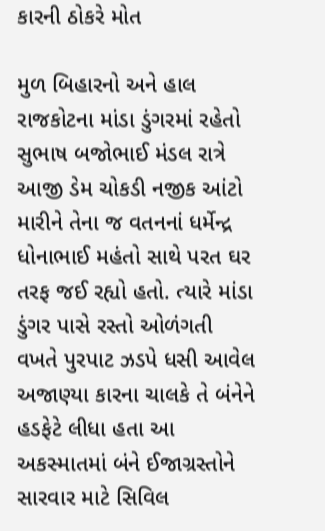કારની ઠોકરે મોત

મુળ બિહારનો અને હાલ રાજકોટના માંડા ડુંગરમાં રહેતો સુભાષ બજોભાઈ મંડલ રાત્રે આજી ડેમ ચોકડી નજીક આંટો મારીને તેના જ વતનનાં ધર્મેન્દ્ર ધોનાભાઈ મહંતો સાથે પરત ઘર તરફ જઈ રહ્યો હતો. ત્યારે માંડા ડુંગર પાસે રસ્તો ઓળંગતી વખતે પુરપાટ ઝડપે ધસી આવેલ અજાણ્યા કારના ચાલકે તે બંનેને હડફેટે લીધા હતા આ અકસ્માતમાં બંને ઈજાગ્રસ્તોને સારવાર માટે સિવિલ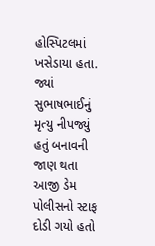હોસ્પિટલમાં ખસેડાયા હતા. જ્યાં સુભાષભાઈનું મૃત્યુ નીપજ્યું હતું બનાવની જાણ થતા આજી ડેમ પોલીસનો સ્ટાફ દોડી ગયો હતો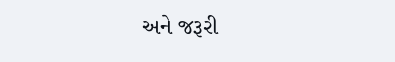અને જરૂરી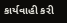કાર્યવાહી કરી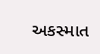અકસ્માત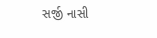સર્જી નાસી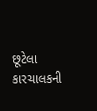છૂટેલા કારચાલકની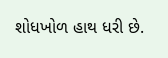શોધખોળ હાથ ધરી છે.